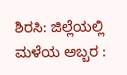ಶಿರಸಿ: ಜಿಲ್ಲೆಯಲ್ಲಿ ಮಳೆಯ ಅಬ್ಬರ :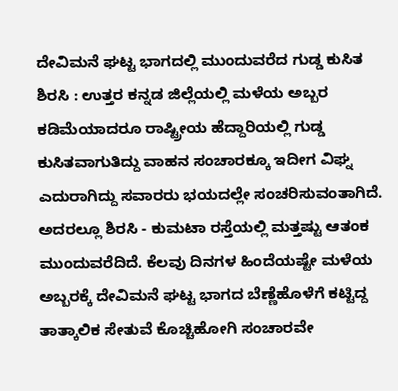ದೇವಿಮನೆ ಘಟ್ಟ ಭಾಗದಲ್ಲಿ ಮುಂದುವರೆದ ಗುಡ್ಡ ಕುಸಿತ
ಶಿರಸಿ : ಉತ್ತರ ಕನ್ನಡ ಜಿಲ್ಲೆಯಲ್ಲಿ ಮಳೆಯ ಅಬ್ಬರ ಕಡಿಮೆಯಾದರೂ ರಾಷ್ಟ್ರೀಯ ಹೆದ್ದಾರಿಯಲ್ಲಿ ಗುಡ್ಡ ಕುಸಿತವಾಗುತಿದ್ದು ವಾಹನ ಸಂಚಾರಕ್ಕೂ ಇದೀಗ ವಿಘ್ನ ಎದುರಾಗಿದ್ದು ಸವಾರರು ಭಯದಲ್ಲೇ ಸಂಚರಿಸುವಂತಾಗಿದೆ. ಅದರಲ್ಲೂ ಶಿರಸಿ - ಕುಮಟಾ ರಸ್ತೆಯಲ್ಲಿ ಮತ್ತಷ್ಟು ಆತಂಕ ಮುಂದುವರೆದಿದೆ. ಕೆಲವು ದಿನಗಳ ಹಿಂದೆಯಷ್ಟೇ ಮಳೆಯ ಅಬ್ಬರಕ್ಕೆ ದೇವಿಮನೆ ಘಟ್ಟ ಭಾಗದ ಬೆಣ್ಣೆಹೊಳೆಗೆ ಕಟ್ಟಿದ್ದ ತಾತ್ಕಾಲಿಕ ಸೇತುವೆ ಕೊಚ್ಚಿಹೋಗಿ ಸಂಚಾರವೇ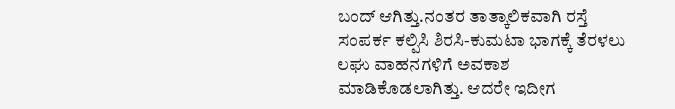ಬಂದ್ ಆಗಿತ್ತು.ನಂತರ ತಾತ್ಕಾಲಿಕವಾಗಿ ರಸ್ತೆ ಸಂಪರ್ಕ ಕಲ್ಪಿಸಿ ಶಿರಸಿ-ಕುಮಟಾ ಭಾಗಕ್ಕೆ ತೆರಳಲು ಲಘು ವಾಹನಗಳಿಗೆ ಅವಕಾಶ ಮಾಡಿಕೊಡಲಾಗಿತ್ತು. ಆದರೇ ಇದೀಗ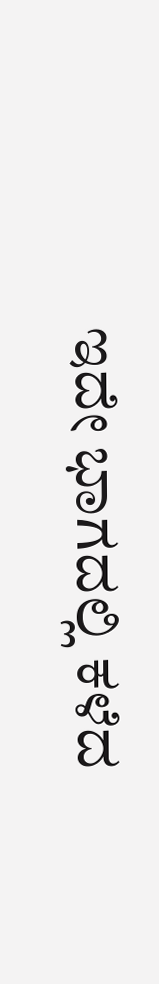ಇದೇ ಭಾಗದಲ್ಲಿ ಕಳೆದ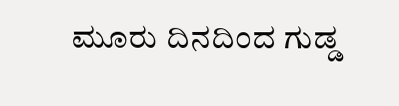ಮೂರು ದಿನದಿಂದ ಗುಡ್ಡ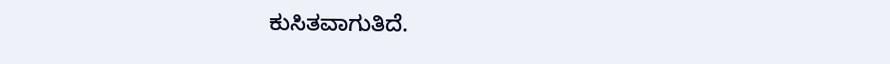ಕುಸಿತವಾಗುತಿದೆ.